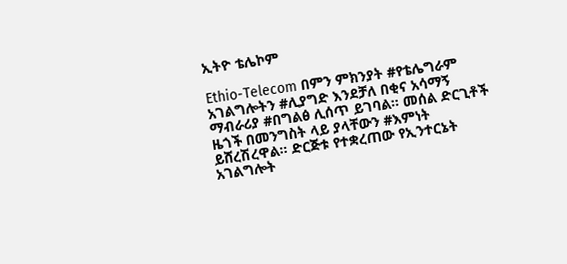ኢትዮ ቴሌኮም

Ethio-Telecom በምን ምክንያት #የቴሌግራም አገልግሎትን #ሊያግድ እንደቻለ በቂና አሳማኝ ማብራሪያ #በግልፅ ሊሰጥ ይገባል። መሰል ድርጊቶች ዜጎች በመንግስት ላይ ያላቸውን #እምነት ይሸረሽረዋል። ድርጅቱ የተቋረጠው የኢንተርኔት አገልግሎት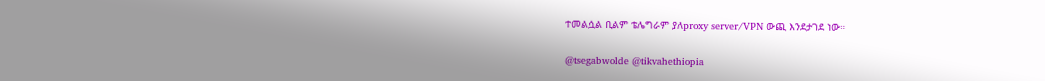ተመልሷል ቢልም ቴሌግራም ያለproxy server/VPN ውጪ እንደታገደ ነው።

@tsegabwolde @tikvahethiopia